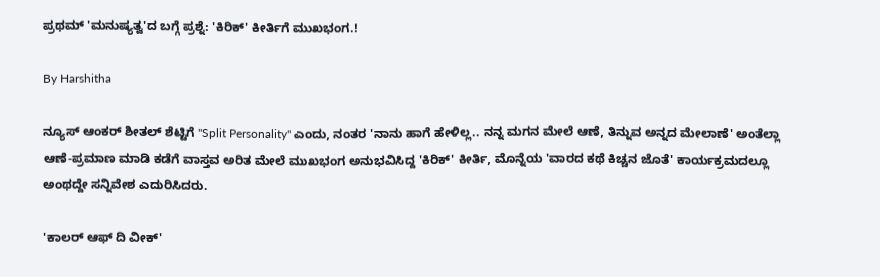ಪ್ರಥಮ್ 'ಮನುಷ್ಯತ್ವ'ದ ಬಗ್ಗೆ ಪ್ರಶ್ನೆ: 'ಕಿರಿಕ್' ಕೀರ್ತಿಗೆ ಮುಖಭಂಗ.!

By Harshitha

ನ್ಯೂಸ್ ಆಂಕರ್ ಶೀತಲ್ ಶೆಟ್ಟಿಗೆ ''Split Personality'' ಎಂದು, ನಂತರ 'ನಾನು ಹಾಗೆ ಹೇಳಿಲ್ಲ.. ನನ್ನ ಮಗನ ಮೇಲೆ ಆಣೆ, ತಿನ್ನುವ ಅನ್ನದ ಮೇಲಾಣೆ' ಅಂತೆಲ್ಲಾ ಆಣೆ-ಪ್ರಮಾಣ ಮಾಡಿ ಕಡೆಗೆ ವಾಸ್ತವ ಅರಿತ ಮೇಲೆ ಮುಖಭಂಗ ಅನುಭವಿಸಿದ್ದ 'ಕಿರಿಕ್' ಕೀರ್ತಿ, ಮೊನ್ನೆಯ 'ವಾರದ ಕಥೆ ಕಿಚ್ಚನ ಜೊತೆ' ಕಾರ್ಯಕ್ರಮದಲ್ಲೂ ಅಂಥದ್ದೇ ಸನ್ನಿವೇಶ ಎದುರಿಸಿದರು.

'ಕಾಲರ್ ಆಫ್ ದಿ ವೀಕ್'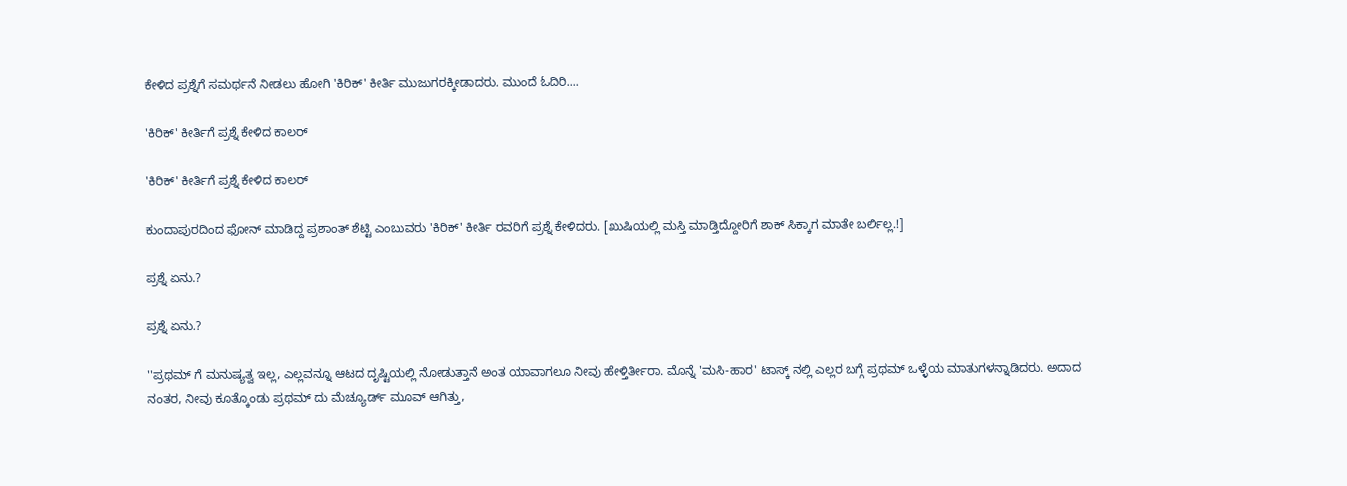ಕೇಳಿದ ಪ್ರಶ್ನೆಗೆ ಸಮರ್ಥನೆ ನೀಡಲು ಹೋಗಿ 'ಕಿರಿಕ್' ಕೀರ್ತಿ ಮುಜುಗರಕ್ಕೀಡಾದರು. ಮುಂದೆ ಓದಿರಿ....

'ಕಿರಿಕ್' ಕೀರ್ತಿಗೆ ಪ್ರಶ್ನೆ ಕೇಳಿದ ಕಾಲರ್

'ಕಿರಿಕ್' ಕೀರ್ತಿಗೆ ಪ್ರಶ್ನೆ ಕೇಳಿದ ಕಾಲರ್

ಕುಂದಾಪುರದಿಂದ ಫೋನ್ ಮಾಡಿದ್ದ ಪ್ರಶಾಂತ್ ಶೆಟ್ಟಿ ಎಂಬುವರು 'ಕಿರಿಕ್' ಕೀರ್ತಿ ರವರಿಗೆ ಪ್ರಶ್ನೆ ಕೇಳಿದರು. [ಖುಷಿಯಲ್ಲಿ ಮಸ್ತಿ ಮಾಡ್ತಿದ್ದೋರಿಗೆ ಶಾಕ್ ಸಿಕ್ಕಾಗ ಮಾತೇ ಬರ್ಲಿಲ್ಲ.!]

ಪ್ರಶ್ನೆ ಏನು.?

ಪ್ರಶ್ನೆ ಏನು.?

''ಪ್ರಥಮ್ ಗೆ ಮನುಷ್ಯತ್ವ ಇಲ್ಲ, ಎಲ್ಲವನ್ನೂ ಆಟದ ದೃಷ್ಟಿಯಲ್ಲಿ ನೋಡುತ್ತಾನೆ ಅಂತ ಯಾವಾಗಲೂ ನೀವು ಹೇಳ್ತಿರ್ತೀರಾ. ಮೊನ್ನೆ 'ಮಸಿ-ಹಾರ' ಟಾಸ್ಕ್ ನಲ್ಲಿ ಎಲ್ಲರ ಬಗ್ಗೆ ಪ್ರಥಮ್ ಒಳ್ಳೆಯ ಮಾತುಗಳನ್ನಾಡಿದರು. ಅದಾದ ನಂತರ, ನೀವು ಕೂತ್ಕೊಂಡು ಪ್ರಥಮ್ ದು ಮೆಚ್ಯೂರ್ಡ್ ಮೂವ್ ಆಗಿತ್ತು,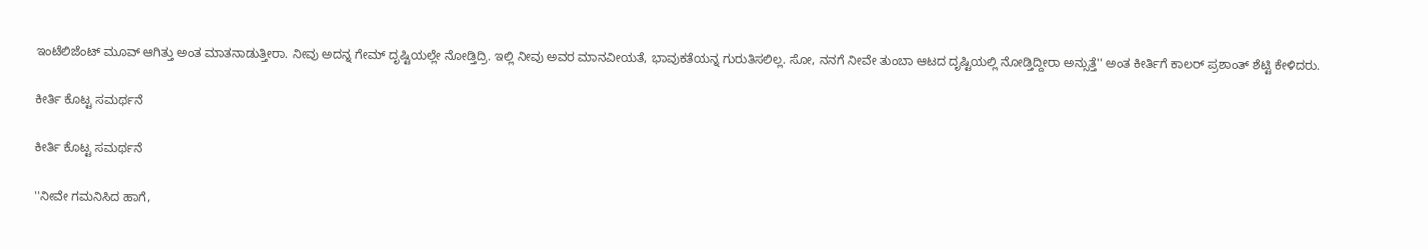ಇಂಟೆಲಿಜೆಂಟ್ ಮೂವ್ ಆಗಿತ್ತು ಅಂತ ಮಾತನಾಡುತ್ತೀರಾ. ನೀವು ಅದನ್ನ ಗೇಮ್ ದೃಷ್ಟಿಯಲ್ಲೇ ನೋಡ್ತಿದ್ರಿ. ಇಲ್ಲಿ ನೀವು ಅವರ ಮಾನವೀಯತೆ, ಭಾವುಕತೆಯನ್ನ ಗುರುತಿಸಲಿಲ್ಲ. ಸೋ, ನನಗೆ ನೀವೇ ತುಂಬಾ ಆಟದ ದೃಷ್ಟಿಯಲ್ಲಿ ನೋಡ್ತಿದ್ದೀರಾ ಅನ್ಸುತ್ತೆ'' ಅಂತ ಕೀರ್ತಿಗೆ ಕಾಲರ್ ಪ್ರಶಾಂತ್ ಶೆಟ್ಟಿ ಕೇಳಿದರು.

ಕೀರ್ತಿ ಕೊಟ್ಟ ಸಮರ್ಥನೆ

ಕೀರ್ತಿ ಕೊಟ್ಟ ಸಮರ್ಥನೆ

''ನೀವೇ ಗಮನಿಸಿದ ಹಾಗೆ,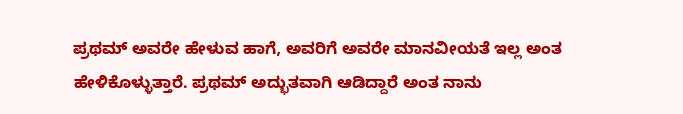ಪ್ರಥಮ್ ಅವರೇ ಹೇಳುವ ಹಾಗೆ, ಅವರಿಗೆ ಅವರೇ ಮಾನವೀಯತೆ ಇಲ್ಲ ಅಂತ ಹೇಳಿಕೊಳ್ಳುತ್ತಾರೆ. ಪ್ರಥಮ್ ಅದ್ಭುತವಾಗಿ ಆಡಿದ್ದಾರೆ ಅಂತ ನಾನು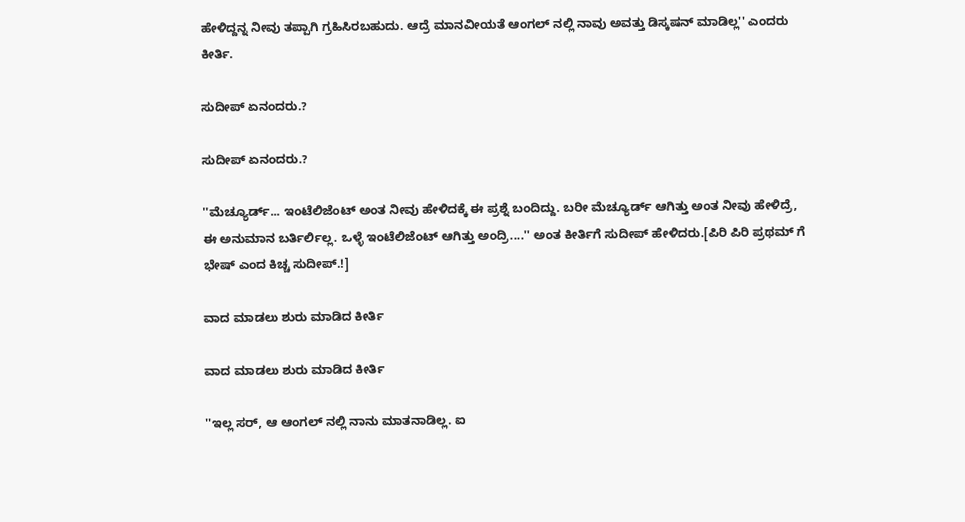ಹೇಳಿದ್ದನ್ನ ನೀವು ತಪ್ಪಾಗಿ ಗ್ರಹಿಸಿರಬಹುದು. ಆದ್ರೆ ಮಾನವೀಯತೆ ಆಂಗಲ್ ನಲ್ಲಿ ನಾವು ಅವತ್ತು ಡಿಸ್ಕಷನ್ ಮಾಡಿಲ್ಲ'' ಎಂದರು ಕೀರ್ತಿ.

ಸುದೀಪ್ ಏನಂದರು.?

ಸುದೀಪ್ ಏನಂದರು.?

''ಮೆಚ್ಯೂರ್ಡ್... ಇಂಟೆಲಿಜೆಂಟ್ ಅಂತ ನೀವು ಹೇಳಿದಕ್ಕೆ ಈ ಪ್ರಶ್ನೆ ಬಂದಿದ್ದು. ಬರೀ ಮೆಚ್ಯೂರ್ಡ್ ಆಗಿತ್ತು ಅಂತ ನೀವು ಹೇಳಿದ್ರೆ, ಈ ಅನುಮಾನ ಬರ್ತಿರ್ಲಿಲ್ಲ. ಒಳ್ಳೆ ಇಂಟೆಲಿಜೆಂಟ್ ಆಗಿತ್ತು ಅಂದ್ರಿ....'' ಅಂತ ಕೀರ್ತಿಗೆ ಸುದೀಪ್ ಹೇಳಿದರು.[ಪಿರಿ ಪಿರಿ ಪ್ರಥಮ್ ಗೆ ಭೇಷ್ ಎಂದ ಕಿಚ್ಚ ಸುದೀಪ್.!]

ವಾದ ಮಾಡಲು ಶುರು ಮಾಡಿದ ಕೀರ್ತಿ

ವಾದ ಮಾಡಲು ಶುರು ಮಾಡಿದ ಕೀರ್ತಿ

''ಇಲ್ಲ ಸರ್, ಆ ಆಂಗಲ್ ನಲ್ಲಿ ನಾನು ಮಾತನಾಡಿಲ್ಲ. ಐ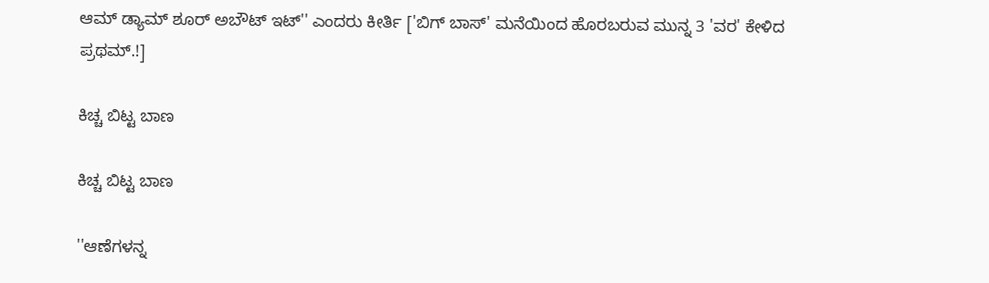ಆಮ್ ಡ್ಯಾಮ್ ಶೂರ್ ಅಬೌಟ್ ಇಟ್'' ಎಂದರು ಕೀರ್ತಿ ['ಬಿಗ್ ಬಾಸ್' ಮನೆಯಿಂದ ಹೊರಬರುವ ಮುನ್ನ 3 'ವರ' ಕೇಳಿದ ಪ್ರಥಮ್.!]

ಕಿಚ್ಚ ಬಿಟ್ಟ ಬಾಣ

ಕಿಚ್ಚ ಬಿಟ್ಟ ಬಾಣ

''ಆಣೆಗಳನ್ನ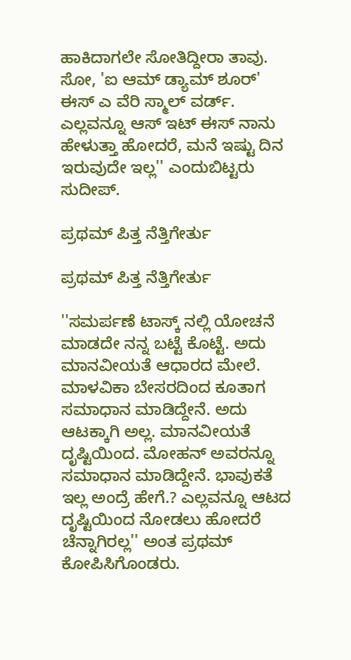ಹಾಕಿದಾಗಲೇ ಸೋತಿದ್ದೀರಾ ತಾವು. ಸೋ, 'ಐ ಆಮ್ ಡ್ಯಾಮ್ ಶೂರ್' ಈಸ್ ಎ ವೆರಿ ಸ್ಮಾಲ್ ವರ್ಡ್. ಎಲ್ಲವನ್ನೂ ಆಸ್ ಇಟ್ ಈಸ್ ನಾನು ಹೇಳುತ್ತಾ ಹೋದರೆ, ಮನೆ ಇಷ್ಟು ದಿನ ಇರುವುದೇ ಇಲ್ಲ'' ಎಂದುಬಿಟ್ಟರು ಸುದೀಪ್.

ಪ್ರಥಮ್ ಪಿತ್ತ ನೆತ್ತಿಗೇರ್ತು

ಪ್ರಥಮ್ ಪಿತ್ತ ನೆತ್ತಿಗೇರ್ತು

''ಸಮರ್ಪಣೆ ಟಾಸ್ಕ್ ನಲ್ಲಿ ಯೋಚನೆ ಮಾಡದೇ ನನ್ನ ಬಟ್ಟೆ ಕೊಟ್ಟೆ. ಅದು ಮಾನವೀಯತೆ ಆಧಾರದ ಮೇಲೆ. ಮಾಳವಿಕಾ ಬೇಸರದಿಂದ ಕೂತಾಗ ಸಮಾಧಾನ ಮಾಡಿದ್ದೇನೆ. ಅದು ಆಟಕ್ಕಾಗಿ ಅಲ್ಲ. ಮಾನವೀಯತೆ ದೃಷ್ಟಿಯಿಂದ. ಮೋಹನ್ ಅವರನ್ನೂ ಸಮಾಧಾನ ಮಾಡಿದ್ದೇನೆ. ಭಾವುಕತೆ ಇಲ್ಲ ಅಂದ್ರೆ ಹೇಗೆ.? ಎಲ್ಲವನ್ನೂ ಆಟದ ದೃಷ್ಟಿಯಿಂದ ನೋಡಲು ಹೋದರೆ ಚೆನ್ನಾಗಿರಲ್ಲ'' ಅಂತ ಪ್ರಥಮ್ ಕೋಪಿಸಿಗೊಂಡರು.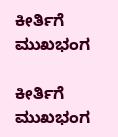ಕೀರ್ತಿಗೆ ಮುಖಭಂಗ

ಕೀರ್ತಿಗೆ ಮುಖಭಂಗ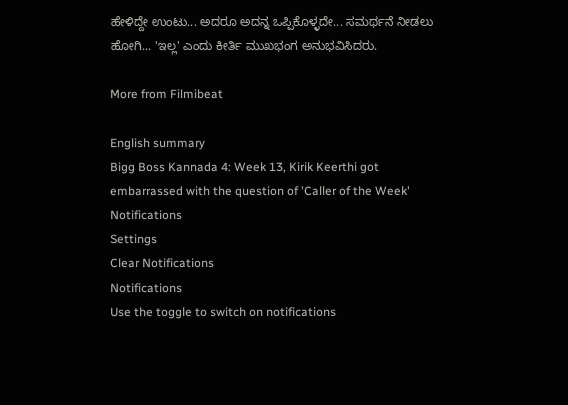ಹೇಳಿದ್ದೇ ಉಂಟು... ಅದರೂ ಅದನ್ನ ಒಪ್ಪಿಕೊಳ್ಳದೇ... ಸಮರ್ಥನೆ ನೀಡಲು ಹೋಗಿ... 'ಇಲ್ಲ' ಎಂದು ಕೀರ್ತಿ ಮುಖಭಂಗ ಅನುಭವಿಸಿದರು.

More from Filmibeat

English summary
Bigg Boss Kannada 4: Week 13, Kirik Keerthi got embarrassed with the question of 'Caller of the Week'
Notifications
Settings
Clear Notifications
Notifications
Use the toggle to switch on notifications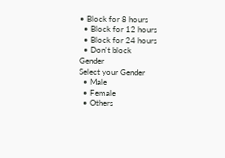• Block for 8 hours
  • Block for 12 hours
  • Block for 24 hours
  • Don't block
Gender
Select your Gender
  • Male
  • Female
  • Others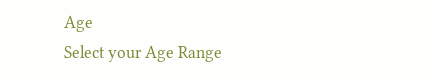Age
Select your Age Range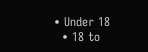• Under 18
  • 18 to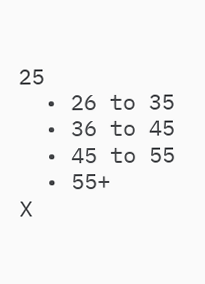25
  • 26 to 35
  • 36 to 45
  • 45 to 55
  • 55+
X